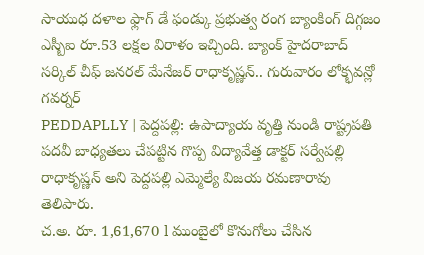సాయుధ దళాల ఫ్లాగ్ డే ఫండ్కు ప్రభుత్వ రంగ బ్యాంకింగ్ దిగ్గజం ఎస్బీఐ రూ.53 లక్షల విరాళం ఇచ్చింది. బ్యాంక్ హైదరాబాద్ సర్కిల్ చీఫ్ జనరల్ మేనేజర్ రాధాకృష్ణన్.. గురువారం లోక్భవన్లో గవర్నర్
PEDDAPLLY | పెద్దపల్లి: ఉపాద్యాయ వృత్తి నుండి రాష్ట్రపతి పదవీ బాధ్యతలు చేపట్టిన గొప్ప విద్యావేత్త డాక్టర్ సర్వేపల్లి రాధాకృష్ణన్ అని పెద్దపల్లి ఎమ్మెల్యే విజయ రమణారావు తెలిపారు.
చ.అ. రూ. 1,61,670 l ముంబైలో కొనుగోలు చేసిన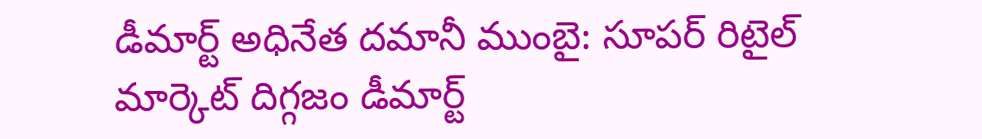డీమార్ట్ అధినేత దమానీ ముంబై: సూపర్ రిటైల్ మార్కెట్ దిగ్గజం డీమార్ట్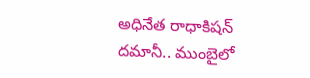అధినేత రాధాకిషన్ దమానీ.. ముంబైలో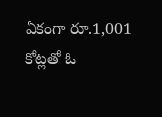ఏకంగా రూ.1,001 కోట్లతో ఓ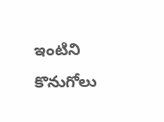ఇంటిని కొనుగోలు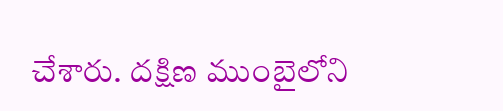చేశారు. దక్షిణ ముంబైలోని